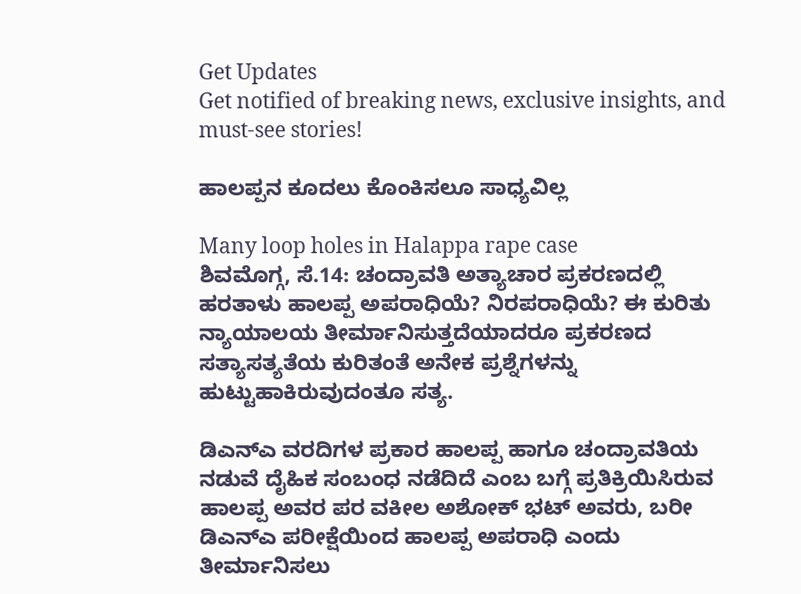Get Updates
Get notified of breaking news, exclusive insights, and must-see stories!

ಹಾಲಪ್ಪನ ಕೂದಲು ಕೊಂಕಿಸಲೂ ಸಾಧ್ಯವಿಲ್ಲ

Many loop holes in Halappa rape case
ಶಿವಮೊಗ್ಗ, ಸೆ.14: ಚಂದ್ರಾವತಿ ಅತ್ಯಾಚಾರ ಪ್ರಕರಣದಲ್ಲಿ ಹರತಾಳು ಹಾಲಪ್ಪ ಅಪರಾಧಿಯೆ? ನಿರಪರಾಧಿಯೆ? ಈ ಕುರಿತು ನ್ಯಾಯಾಲಯ ತೀರ್ಮಾನಿಸುತ್ತದೆಯಾದರೂ ಪ್ರಕರಣದ ಸತ್ಯಾಸತ್ಯತೆಯ ಕುರಿತಂತೆ ಅನೇಕ ಪ್ರಶ್ನೆಗಳನ್ನು ಹುಟ್ಟುಹಾಕಿರುವುದಂತೂ ಸತ್ಯ.

ಡಿಎನ್ಎ ವರದಿಗಳ ಪ್ರಕಾರ ಹಾಲಪ್ಪ ಹಾಗೂ ಚಂದ್ರಾವತಿಯ ನಡುವೆ ದೈಹಿಕ ಸಂಬಂಧ ನಡೆದಿದೆ ಎಂಬ ಬಗ್ಗೆ ಪ್ರತಿಕ್ರಿಯಿಸಿರುವ ಹಾಲಪ್ಪ ಅವರ ಪರ ವಕೀಲ ಅಶೋಕ್ ಭಟ್ ಅವರು, ಬರೀ ಡಿಎನ್ಎ ಪರೀಕ್ಷೆಯಿಂದ ಹಾಲಪ್ಪ ಅಪರಾಧಿ ಎಂದು ತೀರ್ಮಾನಿಸಲು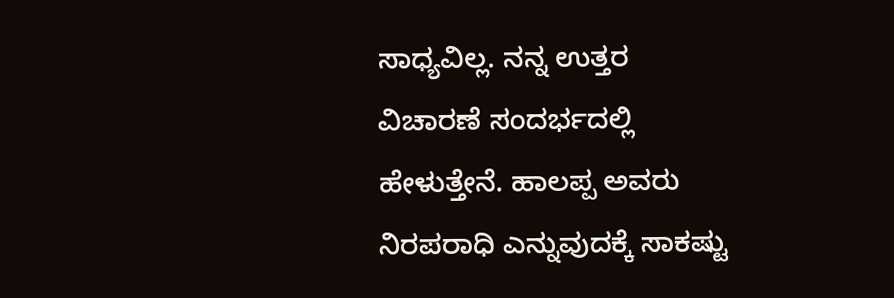ಸಾಧ್ಯವಿಲ್ಲ. ನನ್ನ ಉತ್ತರ ವಿಚಾರಣೆ ಸಂದರ್ಭದಲ್ಲಿ ಹೇಳುತ್ತೇನೆ. ಹಾಲಪ್ಪ ಅವರು ನಿರಪರಾಧಿ ಎನ್ನುವುದಕ್ಕೆ ಸಾಕಷ್ಟು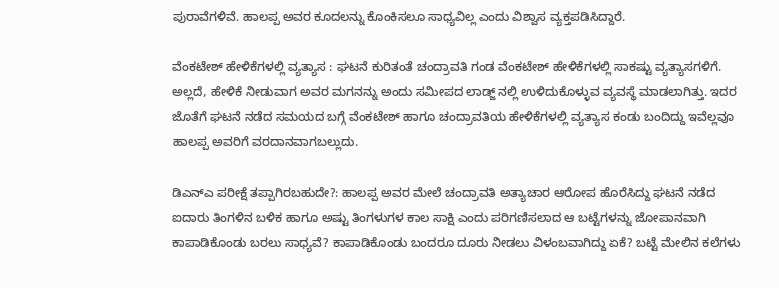ಪುರಾವೆಗಳಿವೆ. ಹಾಲಪ್ಪ ಅವರ ಕೂದಲನ್ನು ಕೊಂಕಿಸಲೂ ಸಾಧ್ಯವಿಲ್ಲ ಎಂದು ವಿಶ್ವಾಸ ವ್ಯಕ್ತಪಡಿಸಿದ್ದಾರೆ.

ವೆಂಕಟೇಶ್ ಹೇಳಿಕೆಗಳಲ್ಲಿ ವ್ಯತ್ಯಾಸ : ಘಟನೆ ಕುರಿತಂತೆ ಚಂದ್ರಾವತಿ ಗಂಡ ವೆಂಕಟೇಶ್ ಹೇಳಿಕೆಗಳಲ್ಲಿ ಸಾಕಷ್ಟು ವ್ಯತ್ಯಾಸಗಳಿಗೆ. ಅಲ್ಲದೆ, ಹೇಳಿಕೆ ನೀಡುವಾಗ ಅವರ ಮಗನನ್ನು ಅಂದು ಸಮೀಪದ ಲಾಡ್ಜ್ ನಲ್ಲಿ ಉಳಿದುಕೊಳ್ಳುವ ವ್ಯವಸ್ಥೆ ಮಾಡಲಾಗಿತ್ತು. ಇದರ ಜೊತೆಗೆ ಘಟನೆ ನಡೆದ ಸಮಯದ ಬಗ್ಗೆ ವೆಂಕಟೇಶ್ ಹಾಗೂ ಚಂದ್ರಾವತಿಯ ಹೇಳಿಕೆಗಳಲ್ಲಿ ವ್ಯತ್ಯಾಸ ಕಂಡು ಬಂದಿದ್ದು ಇವೆಲ್ಲವೂ ಹಾಲಪ್ಪ ಅವರಿಗೆ ವರದಾನವಾಗಬಲ್ಲುದು.

ಡಿಎನ್ಎ ಪರೀಕ್ಷೆ ತಪ್ಪಾಗಿರಬಹುದೇ?: ಹಾಲಪ್ಪ ಅವರ ಮೇಲೆ ಚಂದ್ರಾವತಿ ಅತ್ಯಾಚಾರ ಆರೋಪ ಹೊರೆಸಿದ್ದು ಘಟನೆ ನಡೆದ ಐದಾರು ತಿಂಗಳಿನ ಬಳಿಕ ಹಾಗೂ ಅಷ್ಟು ತಿಂಗಳುಗಳ ಕಾಲ ಸಾಕ್ಷಿ ಎಂದು ಪರಿಗಣಿಸಲಾದ ಆ ಬಟ್ಟೆಗಳನ್ನು ಜೋಪಾನವಾಗಿ ಕಾಪಾಡಿಕೊಂಡು ಬರಲು ಸಾಧ್ಯವೆ? ಕಾಪಾಡಿಕೊಂಡು ಬಂದರೂ ದೂರು ನೀಡಲು ವಿಳಂಬವಾಗಿದ್ದು ಏಕೆ? ಬಟ್ಟೆ ಮೇಲಿನ ಕಲೆಗಳು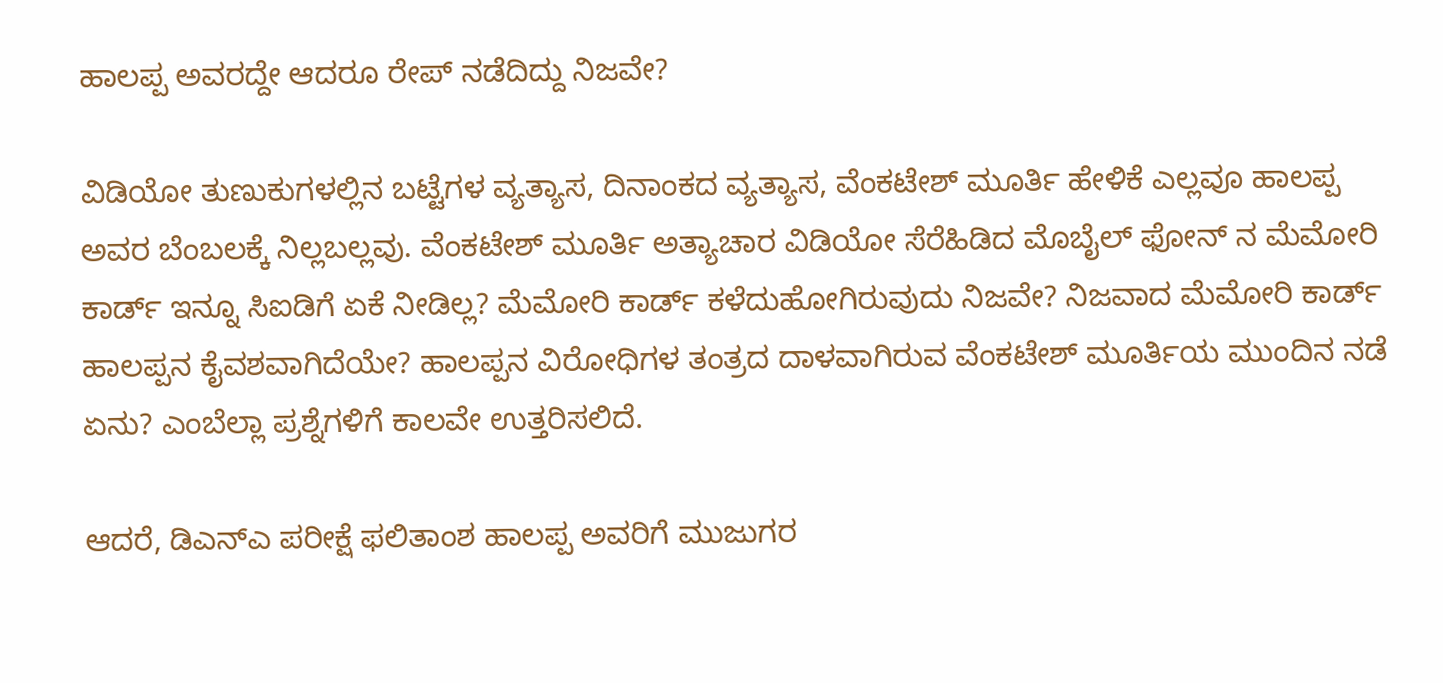ಹಾಲಪ್ಪ ಅವರದ್ದೇ ಆದರೂ ರೇಪ್ ನಡೆದಿದ್ದು ನಿಜವೇ?

ವಿಡಿಯೋ ತುಣುಕುಗಳಲ್ಲಿನ ಬಟ್ಟೆಗಳ ವ್ಯತ್ಯಾಸ, ದಿನಾಂಕದ ವ್ಯತ್ಯಾಸ, ವೆಂಕಟೇಶ್ ಮೂರ್ತಿ ಹೇಳಿಕೆ ಎಲ್ಲವೂ ಹಾಲಪ್ಪ ಅವರ ಬೆಂಬಲಕ್ಕೆ ನಿಲ್ಲಬಲ್ಲವು. ವೆಂಕಟೇಶ್ ಮೂರ್ತಿ ಅತ್ಯಾಚಾರ ವಿಡಿಯೋ ಸೆರೆಹಿಡಿದ ಮೊಬೈಲ್ ಫೋನ್ ನ ಮೆಮೋರಿ ಕಾರ್ಡ್ ಇನ್ನೂ ಸಿಐಡಿಗೆ ಏಕೆ ನೀಡಿಲ್ಲ? ಮೆಮೋರಿ ಕಾರ್ಡ್ ಕಳೆದುಹೋಗಿರುವುದು ನಿಜವೇ? ನಿಜವಾದ ಮೆಮೋರಿ ಕಾರ್ಡ್ ಹಾಲಪ್ಪನ ಕೈವಶವಾಗಿದೆಯೇ? ಹಾಲಪ್ಪನ ವಿರೋಧಿಗಳ ತಂತ್ರದ ದಾಳವಾಗಿರುವ ವೆಂಕಟೇಶ್ ಮೂರ್ತಿಯ ಮುಂದಿನ ನಡೆ ಏನು? ಎಂಬೆಲ್ಲಾ ಪ್ರಶ್ನೆಗಳಿಗೆ ಕಾಲವೇ ಉತ್ತರಿಸಲಿದೆ.

ಆದರೆ, ಡಿಎನ್ಎ ಪರೀಕ್ಷೆ ಫಲಿತಾಂಶ ಹಾಲಪ್ಪ ಅವರಿಗೆ ಮುಜುಗರ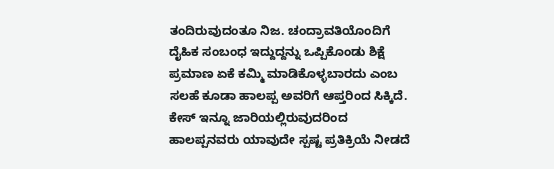ತಂದಿರುವುದಂತೂ ನಿಜ. ಚಂದ್ರಾವತಿಯೊಂದಿಗೆ ದೈಹಿಕ ಸಂಬಂಧ ಇದ್ದುದ್ದನ್ನು ಒಪ್ಪಿಕೊಂಡು ಶಿಕ್ಷೆ ಪ್ರಮಾಣ ಏಕೆ ಕಮ್ಮಿ ಮಾಡಿಕೊಳ್ಳಬಾರದು ಎಂಬ ಸಲಹೆ ಕೂಡಾ ಹಾಲಪ್ಪ ಅವರಿಗೆ ಆಪ್ತರಿಂದ ಸಿಕ್ಕಿದೆ. ಕೇಸ್ ಇನ್ನೂ ಜಾರಿಯಲ್ಲಿರುವುದರಿಂದ ಹಾಲಪ್ಪನವರು ಯಾವುದೇ ಸ್ಪಷ್ಟ ಪ್ರತಿಕ್ರಿಯೆ ನೀಡದೆ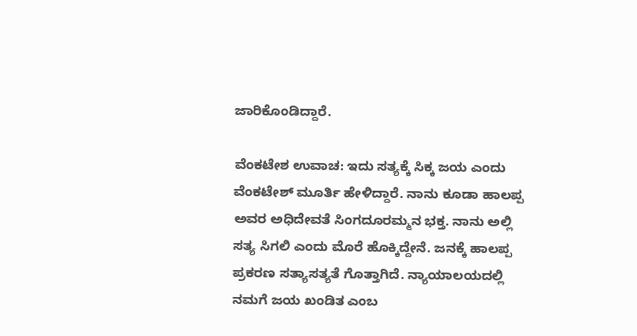ಜಾರಿಕೊಂಡಿದ್ದಾರೆ.

ವೆಂಕಟೇಶ ಉವಾಚ: ಇದು ಸತ್ಯಕ್ಕೆ ಸಿಕ್ಕ ಜಯ ಎಂದು ವೆಂಕಟೇಶ್ ಮೂರ್ತಿ ಹೇಳಿದ್ದಾರೆ. ನಾನು ಕೂಡಾ ಹಾಲಪ್ಪ ಅವರ ಅಧಿದೇವತೆ ಸಿಂಗದೂರಮ್ಮನ ಭಕ್ತ. ನಾನು ಅಲ್ಲಿ ಸತ್ಯ ಸಿಗಲಿ ಎಂದು ಮೊರೆ ಹೊಕ್ಕಿದ್ದೇನೆ. ಜನಕ್ಕೆ ಹಾಲಪ್ಪ ಪ್ರಕರಣ ಸತ್ಯಾಸತ್ಯತೆ ಗೊತ್ತಾಗಿದೆ. ನ್ಯಾಯಾಲಯದಲ್ಲಿ ನಮಗೆ ಜಯ ಖಂಡಿತ ಎಂಬ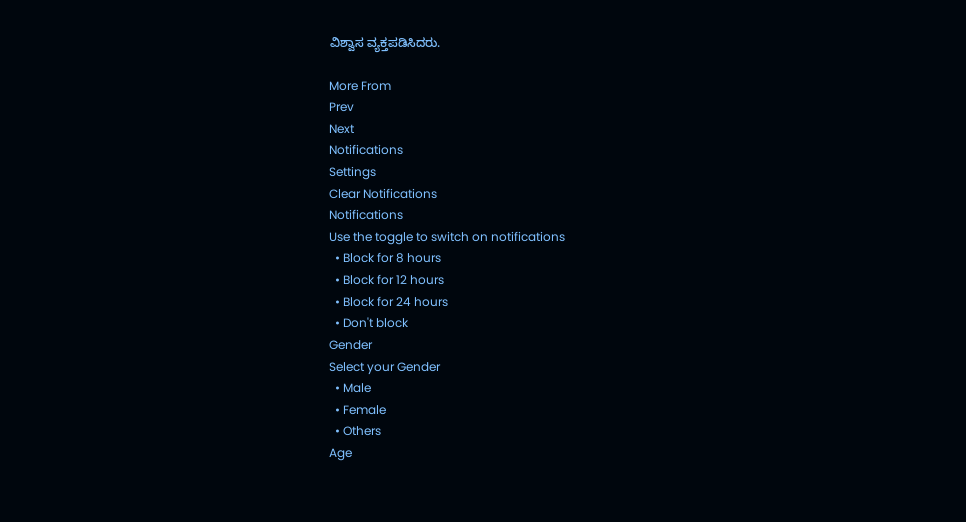ವಿಶ್ವಾಸ ವ್ಯಕ್ತಪಡಿಸಿದರು.

More From
Prev
Next
Notifications
Settings
Clear Notifications
Notifications
Use the toggle to switch on notifications
  • Block for 8 hours
  • Block for 12 hours
  • Block for 24 hours
  • Don't block
Gender
Select your Gender
  • Male
  • Female
  • Others
Age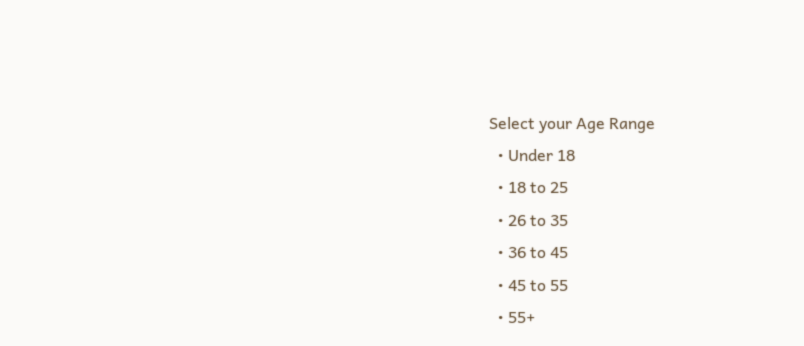Select your Age Range
  • Under 18
  • 18 to 25
  • 26 to 35
  • 36 to 45
  • 45 to 55
  • 55+